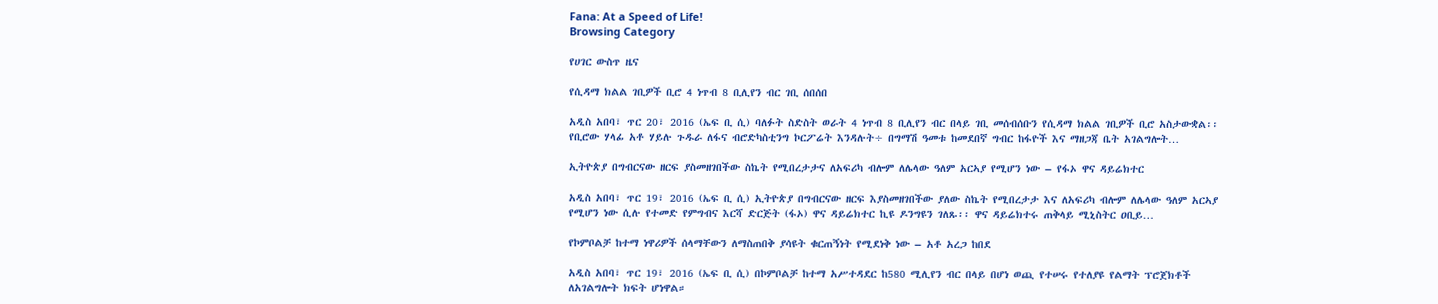Fana: At a Speed of Life!
Browsing Category

የሀገር ውስጥ ዜና

የሲዳማ ክልል ገቢዎች ቢሮ 4 ነጥብ 8 ቢሊየን ብር ገቢ ሰበሰበ

አዲስ አበባ፣ ጥር 20፣ 2016 (ኤፍ ቢ ሲ) ባለፉት ስድስት ወራት 4 ነጥብ 8 ቢሊየን ብር በላይ ገቢ መሰብሰቡን የሲዳማ ክልል ገቢዎች ቢሮ አስታውቋል፡፡ የቢሮው ሃላፊ አቶ ሃይሉ ጉዱራ ለፋና ብሮድካስቲንግ ኮርፖሬት እንዳሉት÷ በግማሽ ዓመቱ ከመደበኛ ግብር ከፋዮች እና ማዘጋጃ ቤት አገልግሎት…

ኢትዮጵያ በግብርናው ዘርፍ ያስመዘገበችው ስኬት የሚበረታታና ለአፍሪካ ብሎም ለሌላው ዓለም አርኣያ የሚሆን ነው – የፋኦ ዋና ዳይሬክተር

አዲስ አበባ፣ ጥር 19፣ 2016 (ኤፍ ቢ ሲ) ኢትዮጵያ በግብርናው ዘርፍ እያስመዘገበችው ያለው ስኬት የሚበረታታ እና ለአፍሪካ ብሎም ለሌላው ዓለም አርኣያ የሚሆን ነው ሲሉ የተመድ የምግብና እርሻ ድርጅት (ፋኦ) ዋና ዳይሬክተር ኪዩ ዶንግዩን ገለጹ፡፡ ዋና ዳይሬክተሩ ጠቅላይ ሚኒስትር ዐቢይ…

የኮምቦልቻ ከተማ ነዋሪዎች ሰላማቸውን ለማስጠበቅ ያሳዩት ቁርጠኝነት የሚደነቅ ነው – አቶ አረጋ ከበደ

አዲስ አበባ፣ ጥር 19፣ 2016 (ኤፍ ቢ ሲ) በኮምቦልቻ ከተማ አሥተዳደር ከ580 ሚሊየን ብር በላይ በሆነ ወጪ የተሠሩ የተለያዩ የልማት ፕሮጀክቶች ለአገልግሎት ክፍት ሆነዋል።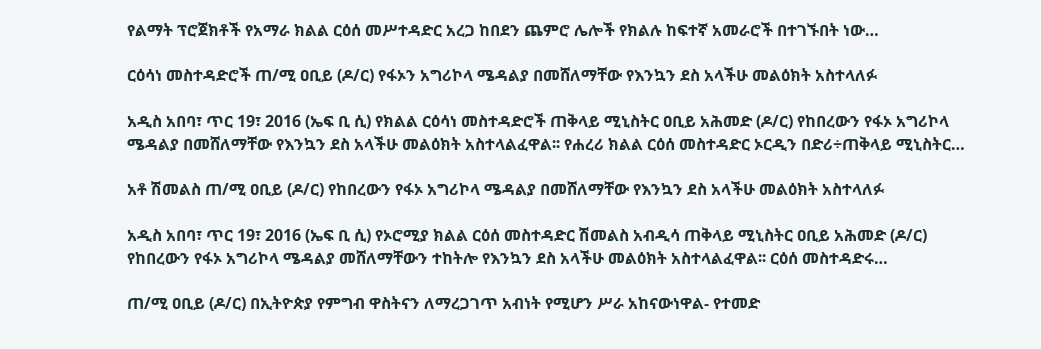የልማት ፕሮጀክቶች የአማራ ክልል ርዕሰ መሥተዳድር አረጋ ከበደን ጨምሮ ሌሎች የክልሉ ከፍተኛ አመራሮች በተገኙበት ነው…

ርዕሳነ መስተዳድሮች ጠ/ሚ ዐቢይ (ዶ/ር) የፋኦን አግሪኮላ ሜዳልያ በመሸለማቸው የእንኳን ደስ አላችሁ መልዕክት አስተላለፉ

አዲስ አበባ፣ ጥር 19፣ 2016 (ኤፍ ቢ ሲ) የክልል ርዕሳነ መስተዳድሮች ጠቅላይ ሚኒስትር ዐቢይ አሕመድ (ዶ/ር) የከበረውን የፋኦ አግሪኮላ ሜዳልያ በመሸለማቸው የእንኳን ደስ አላችሁ መልዕክት አስተላልፈዋል፡፡ የሐረሪ ክልል ርዕሰ መስተዳድር ኦርዲን በድሪ÷ጠቅላይ ሚኒስትር…

አቶ ሽመልስ ጠ/ሚ ዐቢይ (ዶ/ር) የከበረውን የፋኦ አግሪኮላ ሜዳልያ በመሸለማቸው የእንኳን ደስ አላችሁ መልዕክት አስተላለፉ

አዲስ አበባ፣ ጥር 19፣ 2016 (ኤፍ ቢ ሲ) የኦሮሚያ ክልል ርዕሰ መስተዳድር ሽመልስ አብዲሳ ጠቅላይ ሚኒስትር ዐቢይ አሕመድ (ዶ/ር) የከበረውን የፋኦ አግሪኮላ ሜዳልያ መሸለማቸውን ተከትሎ የእንኳን ደስ አላችሁ መልዕክት አስተላልፈዋል፡፡ ርዕሰ መስተዳድሩ…

ጠ/ሚ ዐቢይ (ዶ/ር) በኢትዮጵያ የምግብ ዋስትናን ለማረጋገጥ አብነት የሚሆን ሥራ አከናውነዋል- የተመድ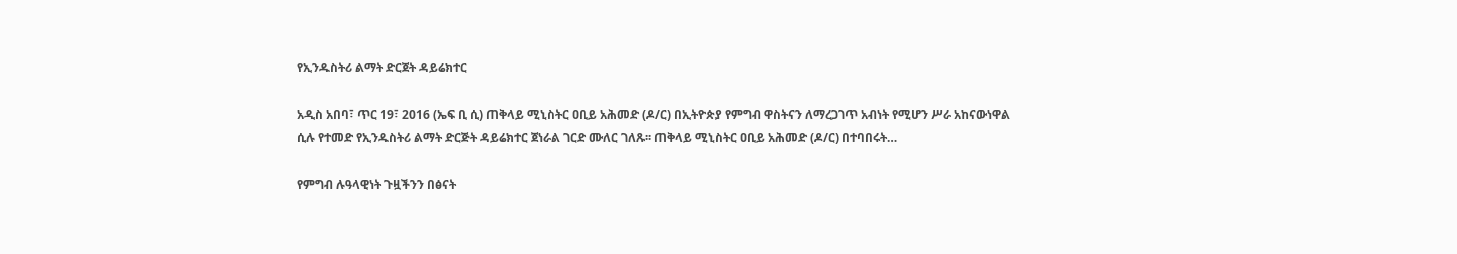የኢንዱስትሪ ልማት ድርጀት ዳይሬክተር

አዲስ አበባ፣ ጥር 19፣ 2016 (ኤፍ ቢ ሲ) ጠቅላይ ሚኒስትር ዐቢይ አሕመድ (ዶ/ር) በኢትዮጵያ የምግብ ዋስትናን ለማረጋገጥ አብነት የሚሆን ሥራ አከናውነዋል ሲሉ የተመድ የኢንዱስትሪ ልማት ድርጅት ዳይሬክተር ጀነራል ገርድ ሙለር ገለጹ፡፡ ጠቅላይ ሚኒስትር ዐቢይ አሕመድ (ዶ/ር) በተባበሩት…

የምግብ ሉዓላዊነት ጉዟችንን በፅናት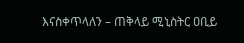እናስቀጥላለን – ጠቅላይ ሚኒስትር ዐቢይ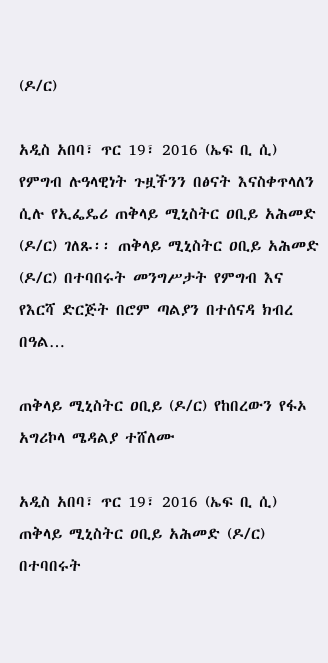(ዶ/ር)

አዲስ አበባ፣ ጥር 19፣ 2016 (ኤፍ ቢ ሲ) የምግብ ሉዓላዊነት ጉዟችንን በፅናት እናስቀጥላለን ሲሉ የኢፌዴሪ ጠቅላይ ሚኒስትር ዐቢይ አሕመድ (ዶ/ር) ገለጹ፡፡ ጠቅላይ ሚኒስትር ዐቢይ አሕመድ (ዶ/ር) በተባበሩት መንግሥታት የምግብ እና የእርሻ ድርጅት በሮም ጣልያን በተሰናዳ ክብረ በዓል…

ጠቅላይ ሚኒስትር ዐቢይ (ዶ/ር) የከበረውን የፋኦ አግሪኮላ ሜዳልያ ተሸለሙ

አዲስ አበባ፣ ጥር 19፣ 2016 (ኤፍ ቢ ሲ) ጠቅላይ ሚኒስትር ዐቢይ አሕመድ (ዶ/ር) በተባበሩት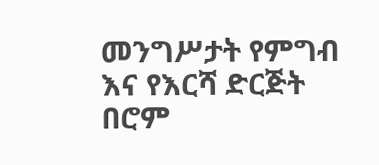መንግሥታት የምግብ እና የእርሻ ድርጅት በሮም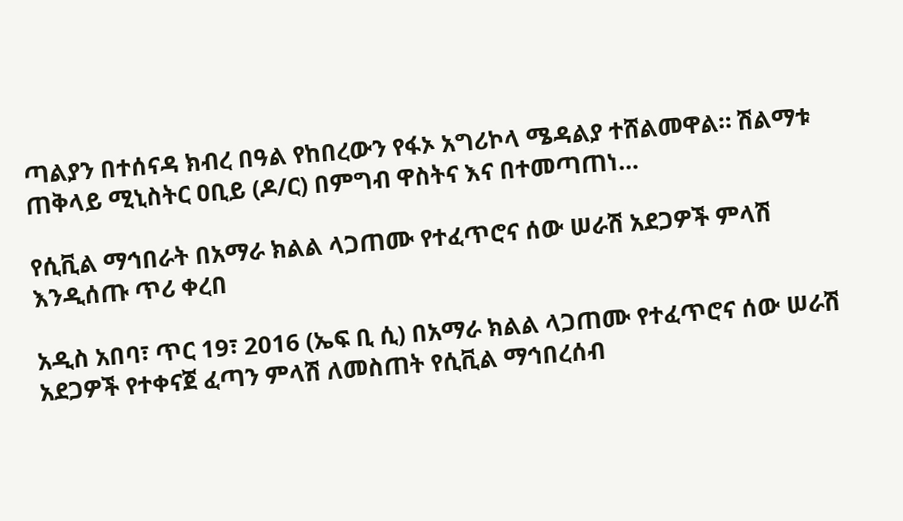ጣልያን በተሰናዳ ክብረ በዓል የከበረውን የፋኦ አግሪኮላ ሜዳልያ ተሸልመዋል። ሽልማቱ ጠቅላይ ሚኒስትር ዐቢይ (ዶ/ር) በምግብ ዋስትና እና በተመጣጠነ…

የሲቪል ማኅበራት በአማራ ክልል ላጋጠሙ የተፈጥሮና ሰው ሠራሽ አደጋዎች ምላሽ እንዲሰጡ ጥሪ ቀረበ

አዲስ አበባ፣ ጥር 19፣ 2016 (ኤፍ ቢ ሲ) በአማራ ክልል ላጋጠሙ የተፈጥሮና ሰው ሠራሽ አደጋዎች የተቀናጀ ፈጣን ምላሽ ለመስጠት የሲቪል ማኅበረሰብ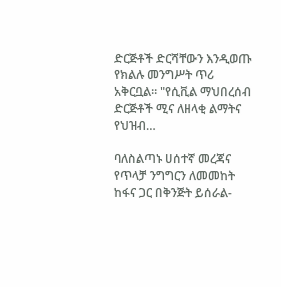ድርጅቶች ድርሻቸውን እንዲወጡ የክልሉ መንግሥት ጥሪ አቅርቧል። "የሲቪል ማህበረሰብ ድርጅቶች ሚና ለዘላቂ ልማትና የህዝብ…

ባለስልጣኑ ሀሰተኛ መረጃና የጥላቻ ንግግርን ለመመከት ከፋና ጋር በቅንጅት ይሰራል-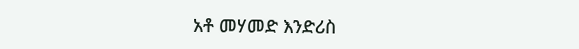አቶ መሃመድ እንድሪስ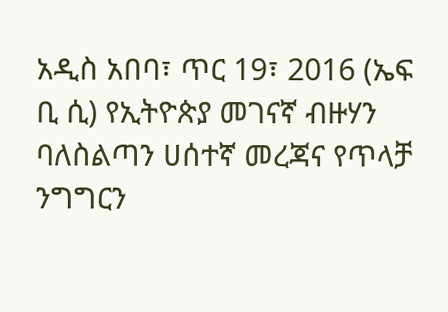አዲስ አበባ፣ ጥር 19፣ 2016 (ኤፍ ቢ ሲ) የኢትዮጵያ መገናኛ ብዙሃን ባለስልጣን ሀሰተኛ መረጃና የጥላቻ ንግግርን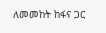ለመመከት ከፋና ጋር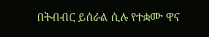በትብብር ይሰራል ሲሉ የተቋሙ ዋና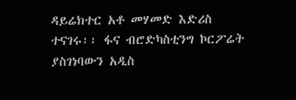ዳይሬክተር አቶ መሃመድ እድሪስ ተናገሩ፡፡ ፋና ብሮድካስቲንግ ኮርፖሬት ያስገነባውን አዲስ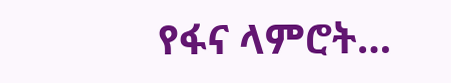የፋና ላምሮት…